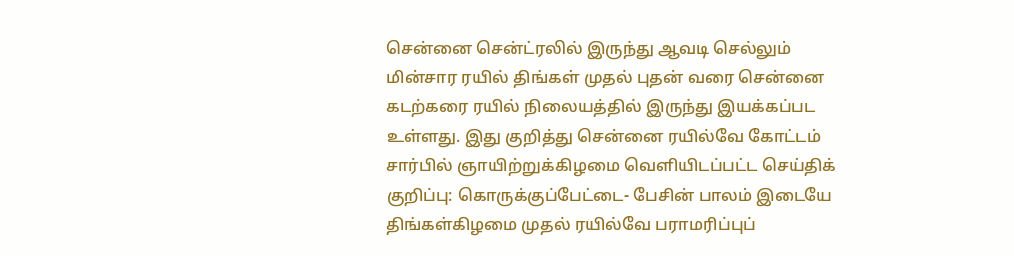சென்னை சென்ட்ரலில் இருந்து ஆவடி செல்லும் மின்சார ரயில் திங்கள் முதல் புதன் வரை சென்னை கடற்கரை ரயில் நிலையத்தில் இருந்து இயக்கப்பட உள்ளது. இது குறித்து சென்னை ரயில்வே கோட்டம் சார்பில் ஞாயிற்றுக்கிழமை வெளியிடப்பட்ட செய்திக் குறிப்பு: கொருக்குப்பேட்டை- பேசின் பாலம் இடையே திங்கள்கிழமை முதல் ரயில்வே பராமரிப்புப்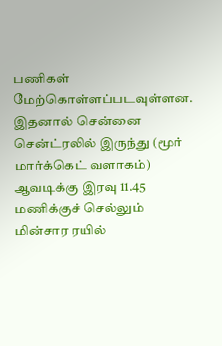பணிகள் மேற்கொள்ளப்படவுள்ளன. இதனால் சென்னை சென்ட்ரலில் இருந்து (மூர் மார்க்கெட் வளாகம்) ஆவடிக்கு இரவு 11.45 மணிக்குச் செல்லும் மின்சார ரயில்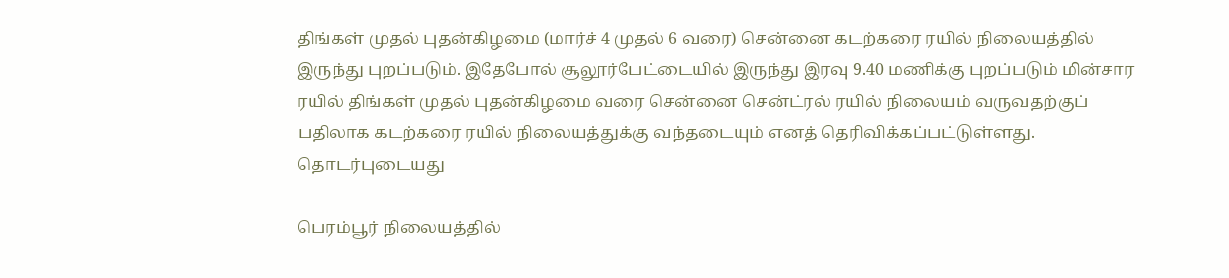திங்கள் முதல் புதன்கிழமை (மார்ச் 4 முதல் 6 வரை) சென்னை கடற்கரை ரயில் நிலையத்தில் இருந்து புறப்படும். இதேபோல் சூலூர்பேட்டையில் இருந்து இரவு 9.40 மணிக்கு புறப்படும் மின்சார ரயில் திங்கள் முதல் புதன்கிழமை வரை சென்னை சென்ட்ரல் ரயில் நிலையம் வருவதற்குப் பதிலாக கடற்கரை ரயில் நிலையத்துக்கு வந்தடையும் எனத் தெரிவிக்கப்பட்டுள்ளது.
தொடர்புடையது

பெரம்பூர் நிலையத்தில்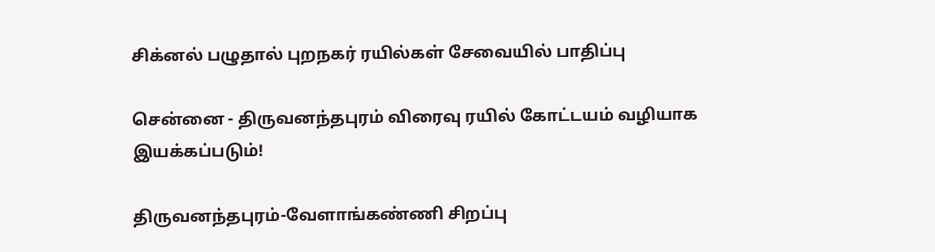சிக்னல் பழுதால் புறநகர் ரயில்கள் சேவையில் பாதிப்பு

சென்னை - திருவனந்தபுரம் விரைவு ரயில் கோட்டயம் வழியாக இயக்கப்படும்!

திருவனந்தபுரம்-வேளாங்கண்ணி சிறப்பு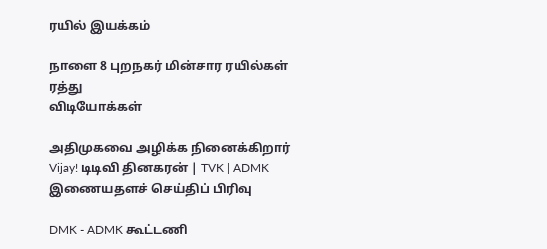ரயில் இயக்கம்

நாளை 8 புறநகர் மின்சார ரயில்கள் ரத்து
விடியோக்கள்

அதிமுகவை அழிக்க நினைக்கிறார் Vijay! டிடிவி தினகரன் | TVK | ADMK
இணையதளச் செய்திப் பிரிவு

DMK - ADMK கூட்டணி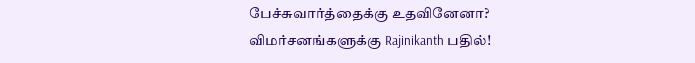பேச்சுவார்த்தைக்கு உதவினேனா? விமர்சனங்களுக்கு Rajinikanth பதில்!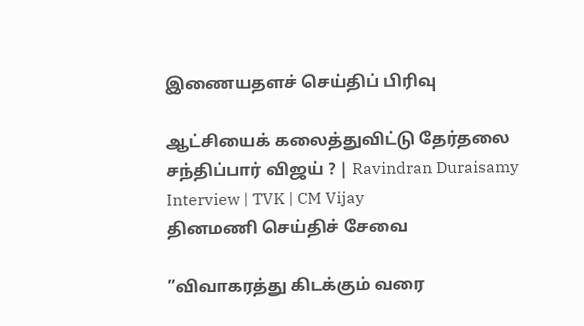இணையதளச் செய்திப் பிரிவு

ஆட்சியைக் கலைத்துவிட்டு தேர்தலை சந்திப்பார் விஜய் ? | Ravindran Duraisamy Interview | TVK | CM Vijay
தினமணி செய்திச் சேவை

”விவாகரத்து கிடக்கும் வரை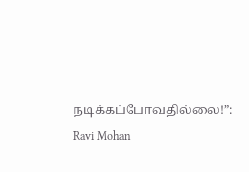நடிக்கப்போவதில்லை!”: Ravi Mohan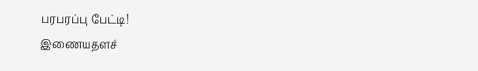பரபரப்பு பேட்டி!
இணையதளச்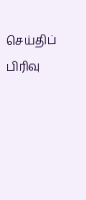செய்திப் பிரிவு